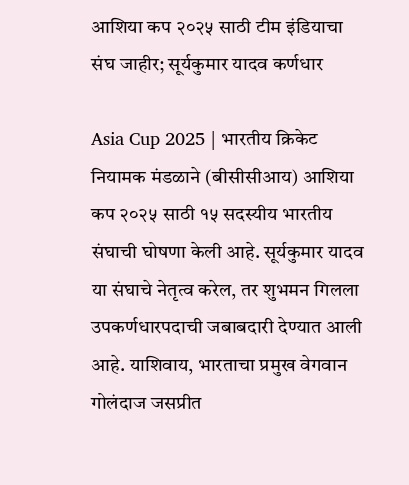आशिया कप २०२५ साठी टीम इंडियाचा संघ जाहीर; सूर्यकुमार यादव कर्णधार

Asia Cup 2025 | भारतीय क्रिकेट नियामक मंडळाने (बीसीसीआय) आशिया कप २०२५ साठी १५ सदस्यीय भारतीय संघाची घोषणा केली आहे. सूर्यकुमार यादव या संघाचे नेतृत्व करेल, तर शुभमन गिलला उपकर्णधारपदाची जबाबदारी देण्यात आली आहे. याशिवाय, भारताचा प्रमुख वेगवान गोलंदाज जसप्रीत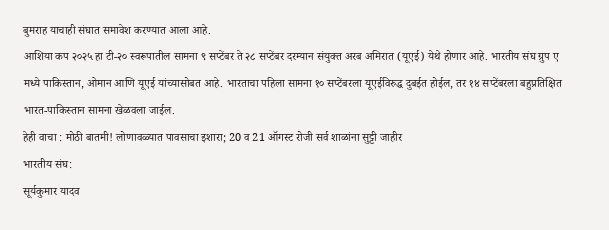बुमराह याचाही संघात समावेश करण्यात आला आहे.
आशिया कप २०२५ हा टी-२० स्वरूपातील सामना ९ सप्टेंबर ते २८ सप्टेंबर दरम्यान संयुक्त अरब अमिरात (यूएई) येथे होणार आहे. भारतीय संघ ग्रुप ए मध्ये पाकिस्तान, ओमान आणि यूएई यांच्यासोबत आहे. भारताचा पहिला सामना १० सप्टेंबरला यूएईविरुद्ध दुबईत होईल, तर १४ सप्टेंबरला बहुप्रतिक्षित भारत-पाकिस्तान सामना खेळवला जाईल.
हेही वाचा : मोठी बातमी! लोणावळ्यात पावसाचा इशारा; 20 व 21 ऑगस्ट रोजी सर्व शाळांना सुट्टी जाहीर
भारतीय संघ:
सूर्यकुमार यादव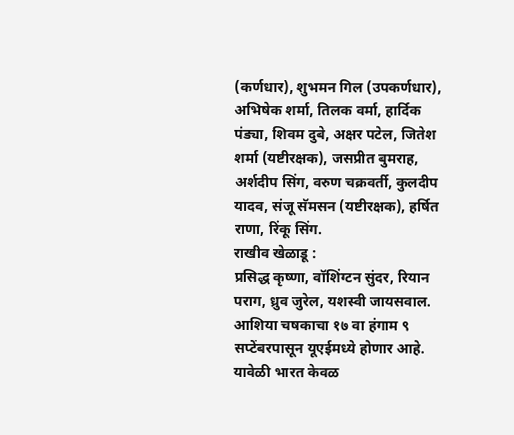(कर्णधार), शुभमन गिल (उपकर्णधार), अभिषेक शर्मा, तिलक वर्मा, हार्दिक पंड्या, शिवम दुबे, अक्षर पटेल, जितेश शर्मा (यष्टीरक्षक), जसप्रीत बुमराह, अर्शदीप सिंग, वरुण चक्रवर्ती, कुलदीप यादव, संजू सॅमसन (यष्टीरक्षक), हर्षित राणा, रिंकू सिंग.
राखीव खेळाडू :
प्रसिद्ध कृष्णा, वॉशिंग्टन सुंदर, रियान पराग, ध्रुव जुरेल, यशस्वी जायसवाल.
आशिया चषकाचा १७ वा हंगाम ९ सप्टेंबरपासून यूएईमध्ये होणार आहे. यावेळी भारत केवळ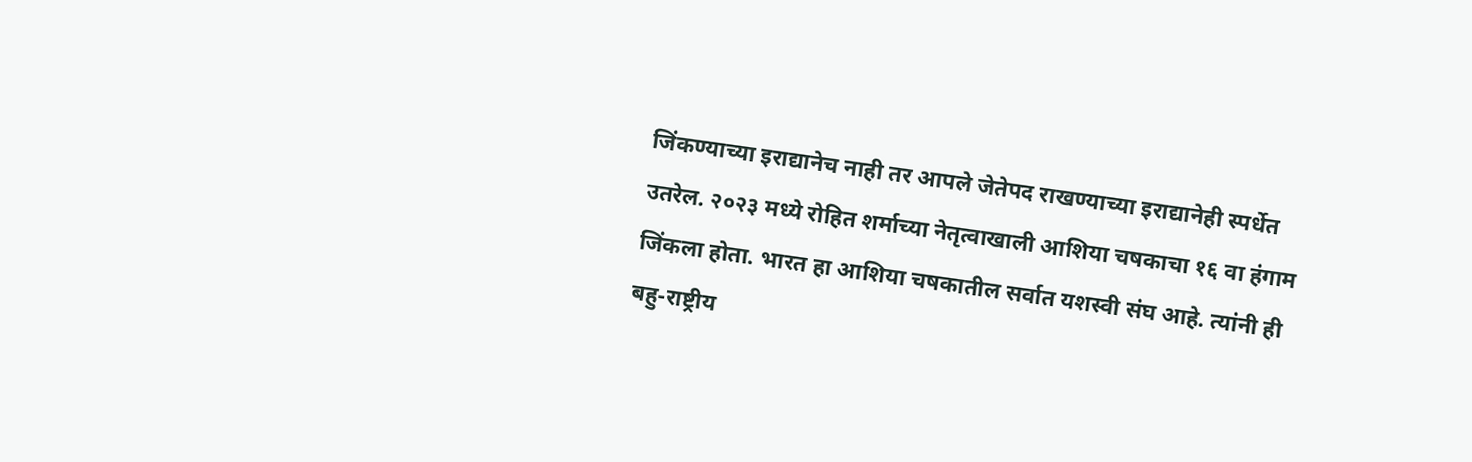जिंकण्याच्या इराद्यानेच नाही तर आपले जेतेपद राखण्याच्या इराद्यानेही स्पर्धेत उतरेल. २०२३ मध्ये रोहित शर्माच्या नेतृत्वाखाली आशिया चषकाचा १६ वा हंगाम जिंकला होता. भारत हा आशिया चषकातील सर्वात यशस्वी संघ आहे. त्यांनी ही बहु-राष्ट्रीय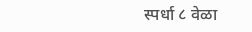स्पर्धा ८ वेळा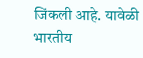जिंकली आहे. यावेळी भारतीय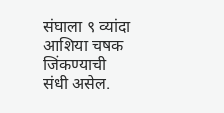संघाला ९ व्यांदा आशिया चषक जिंकण्याची संधी असेल.